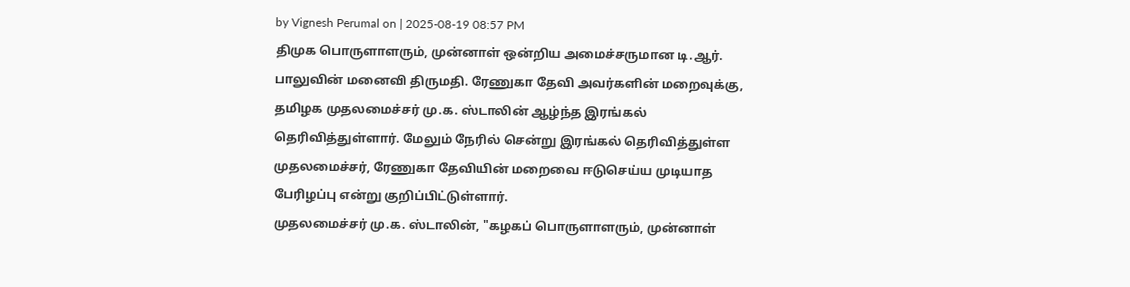by Vignesh Perumal on | 2025-08-19 08:57 PM
திமுக பொருளாளரும், முன்னாள் ஒன்றிய அமைச்சருமான டி.ஆர். பாலுவின் மனைவி திருமதி. ரேணுகா தேவி அவர்களின் மறைவுக்கு, தமிழக முதலமைச்சர் மு.க. ஸ்டாலின் ஆழ்ந்த இரங்கல் தெரிவித்துள்ளார். மேலும் நேரில் சென்று இரங்கல் தெரிவித்துள்ள முதலமைச்சர், ரேணுகா தேவியின் மறைவை ஈடுசெய்ய முடியாத பேரிழப்பு என்று குறிப்பிட்டுள்ளார்.
முதலமைச்சர் மு.க. ஸ்டாலின், "கழகப் பொருளாளரும், முன்னாள்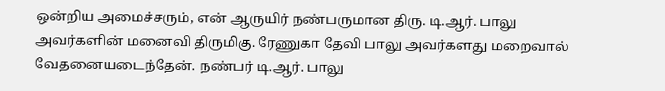ஒன்றிய அமைச்சரும், என் ஆருயிர் நண்பருமான திரு. டி.ஆர். பாலு அவர்களின் மனைவி திருமிகு. ரேணுகா தேவி பாலு அவர்களது மறைவால் வேதனையடைந்தேன். நண்பர் டி.ஆர். பாலு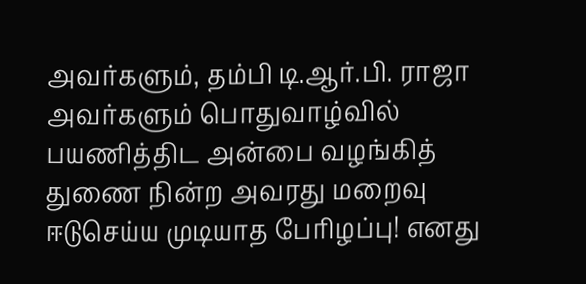அவர்களும், தம்பி டி.ஆர்.பி. ராஜா அவர்களும் பொதுவாழ்வில் பயணித்திட அன்பை வழங்கித் துணை நின்ற அவரது மறைவு ஈடுசெய்ய முடியாத பேரிழப்பு! எனது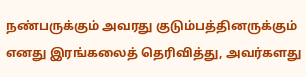நண்பருக்கும் அவரது குடும்பத்தினருக்கும் எனது இரங்கலைத் தெரிவித்து, அவர்களது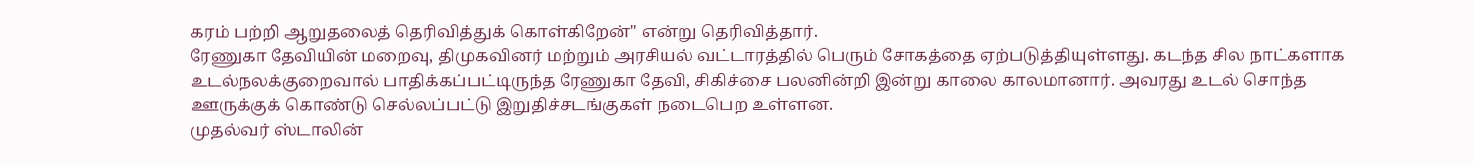கரம் பற்றி ஆறுதலைத் தெரிவித்துக் கொள்கிறேன்" என்று தெரிவித்தார்.
ரேணுகா தேவியின் மறைவு, திமுகவினர் மற்றும் அரசியல் வட்டாரத்தில் பெரும் சோகத்தை ஏற்படுத்தியுள்ளது. கடந்த சில நாட்களாக உடல்நலக்குறைவால் பாதிக்கப்பட்டிருந்த ரேணுகா தேவி, சிகிச்சை பலனின்றி இன்று காலை காலமானார். அவரது உடல் சொந்த ஊருக்குக் கொண்டு செல்லப்பட்டு இறுதிச்சடங்குகள் நடைபெற உள்ளன.
முதல்வர் ஸ்டாலின்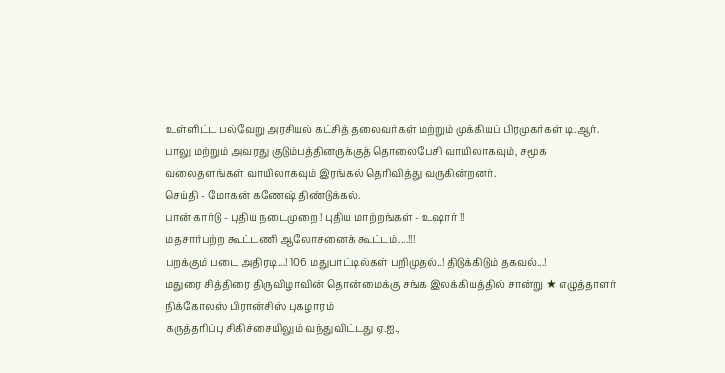உள்ளிட்ட பல்வேறு அரசியல் கட்சித் தலைவர்கள் மற்றும் முக்கியப் பிரமுகர்கள் டி.ஆர். பாலு மற்றும் அவரது குடும்பத்தினருக்குத் தொலைபேசி வாயிலாகவும், சமூக வலைதளங்கள் வாயிலாகவும் இரங்கல் தெரிவித்து வருகின்றனர்.
செய்தி - மோகன் கணேஷ் திண்டுக்கல்.
பான் கார்டு - புதிய நடைமுறை ! புதிய மாற்றங்கள் - உஷார் !!
மதசார்பற்ற கூட்டணி ஆலோசனைக் கூட்டம்....!!!
பறக்கும் படை அதிரடி...! 106 மதுபாட்டில்கள் பறிமுதல்..! திடுக்கிடும் தகவல்...!
மதுரை சித்திரை திருவிழாவின் தொன்மைக்கு சங்க இலக்கியத்தில் சான்று ★ எழுத்தாளர் நிக்கோலஸ் பிரான்சிஸ் புகழாரம்
கருத்தரிப்பு சிகிச்சையிலும் வந்துவிட்டது ஏ.ஐ.,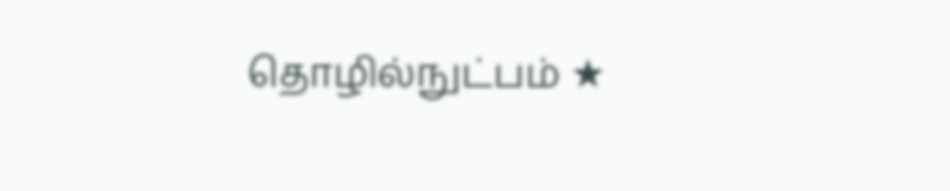தொழில்நுட்பம் ★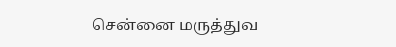சென்னை மருத்துவ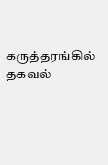கருத்தரங்கில் தகவல்